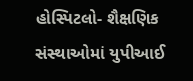હોસ્પિટલો- શૈક્ષણિક સંસ્થાઓમાં યુપીઆઈ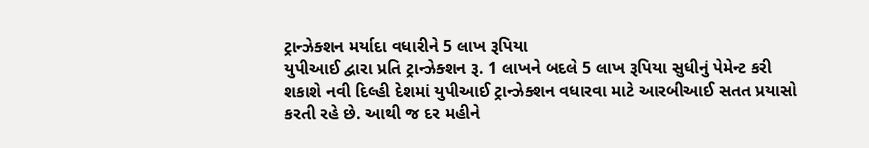ટ્રાન્ઝેક્શન મર્યાદા વધારીને 5 લાખ રૂપિયા
યુપીઆઈ દ્વારા પ્રતિ ટ્રાન્ઝેક્શન રૂ. 1 લાખને બદલે 5 લાખ રૂપિયા સુધીનું પેમેન્ટ કરી શકાશે નવી દિલ્હી દેશમાં યુપીઆઈ ટ્રાન્ઝેક્શન વધારવા માટે આરબીઆઈ સતત પ્રયાસો કરતી રહે છે. આથી જ દર મહીને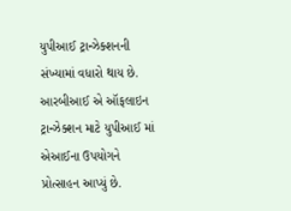યુપીઆઈ ટ્રાન્ઝેક્શનની સંખ્યામાં વધારો થાય છે. આરબીઆઈ એ ઑફલાઇન ટ્રાન્ઝેક્શન માટે યુપીઆઈ માં એઆઈના ઉપયોગને પ્રોત્સાહન આપ્યું છે.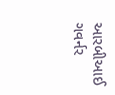આરબીઆઈ ગવર્નર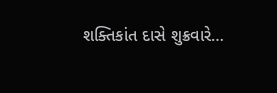શક્તિકાંત દાસે શુક્રવારે…